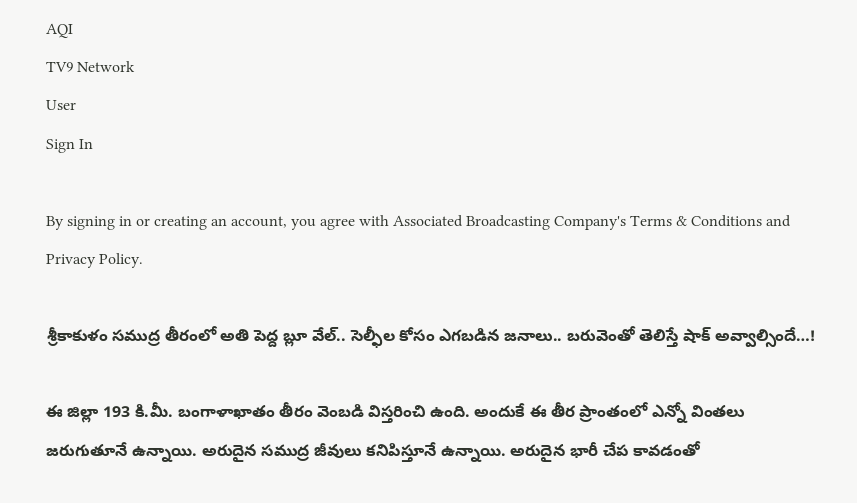AQI
TV9 Network
User
Sign In

By signing in or creating an account, you agree with Associated Broadcasting Company's Terms & Conditions and Privacy Policy.

శ్రీకాకుళం సముద్ర తీరంలో అతి పెద్ద బ్లూ వేల్.. సెల్ఫీల కోసం ఎగబడిన జనాలు.. బరువెంతో తెలిస్తే షాక్‌ అవ్వాల్సిందే…!

ఈ జిల్లా 193 కి.మీ. బంగాళాఖాతం తీరం వెంబడి విస్తరించి ఉంది. అందుకే ఈ తీర ప్రాంతంలో ఎన్నో వింతలు జరుగుతూనే ఉన్నాయి. అరుదైన సముద్ర జీవులు కనిపిస్తూనే ఉన్నాయి. అరుదైన భారీ చేప కావడంతో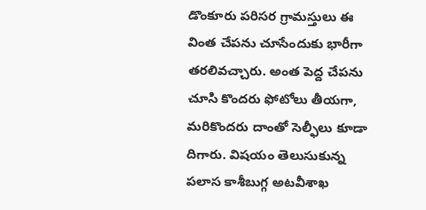డొంకూరు పరిసర గ్రామస్తులు ఈ వింత చేపను చూసేందుకు భారీగా తరలివచ్చారు. అంత పెద్ద చేపను చూసి కొందరు ఫోటోలు తీయగా, మరికొందరు దాంతో సెల్ఫీలు కూడా దిగారు. విషయం తెలుసుకున్న పలాస కాశీబుగ్గ అటవీశాఖ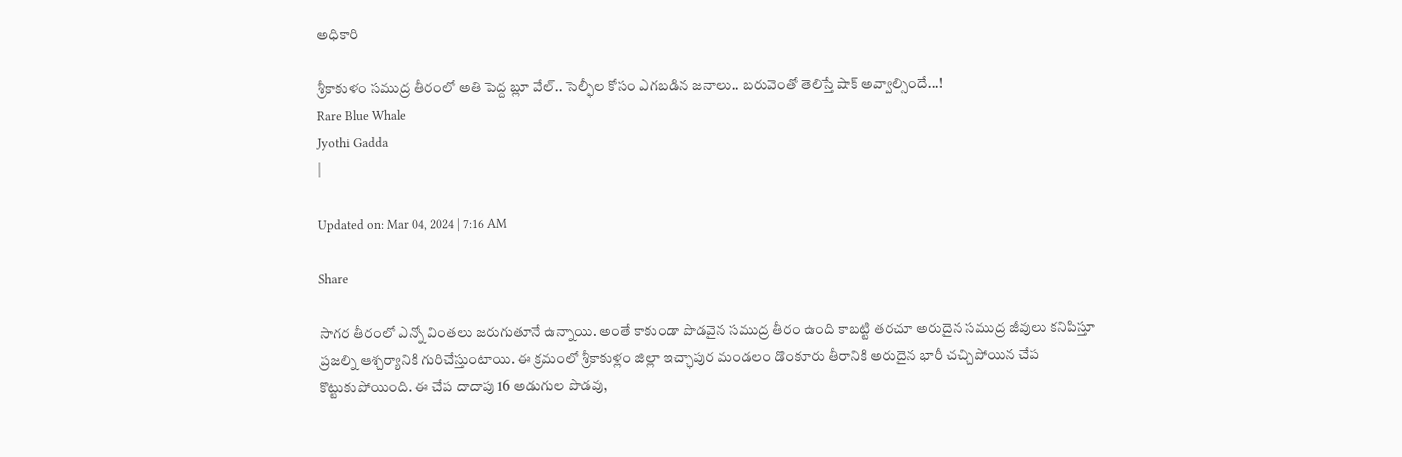అధికారి

శ్రీకాకుళం సముద్ర తీరంలో అతి పెద్ద బ్లూ వేల్.. సెల్ఫీల కోసం ఎగబడిన జనాలు.. బరువెంతో తెలిస్తే షాక్‌ అవ్వాల్సిందే...!
Rare Blue Whale
Jyothi Gadda
|

Updated on: Mar 04, 2024 | 7:16 AM

Share

సాగర తీరంలో ఎన్నో వింతలు జరుగుతూనే ఉన్నాయి. అంతే కాకుండా పొడవైన సముద్ర తీరం ఉంది కాబట్టి తరచూ అరుదైన సముద్ర జీవులు కనిపిస్తూ ప్రజల్ని ఆశ్చర్యానికి గురిచేస్తుంటాయి. ఈ క్రమంలో శ్రీకాకుళ్లం జిల్లా ఇచ్ఛాపుర మండలం డొంకూరు తీరానికి అరుదైన భారీ చచ్చిపోయిన చేప కొట్టుకుపోయింది. ఈ చేప దాదాపు 16 అడుగుల పొడవు,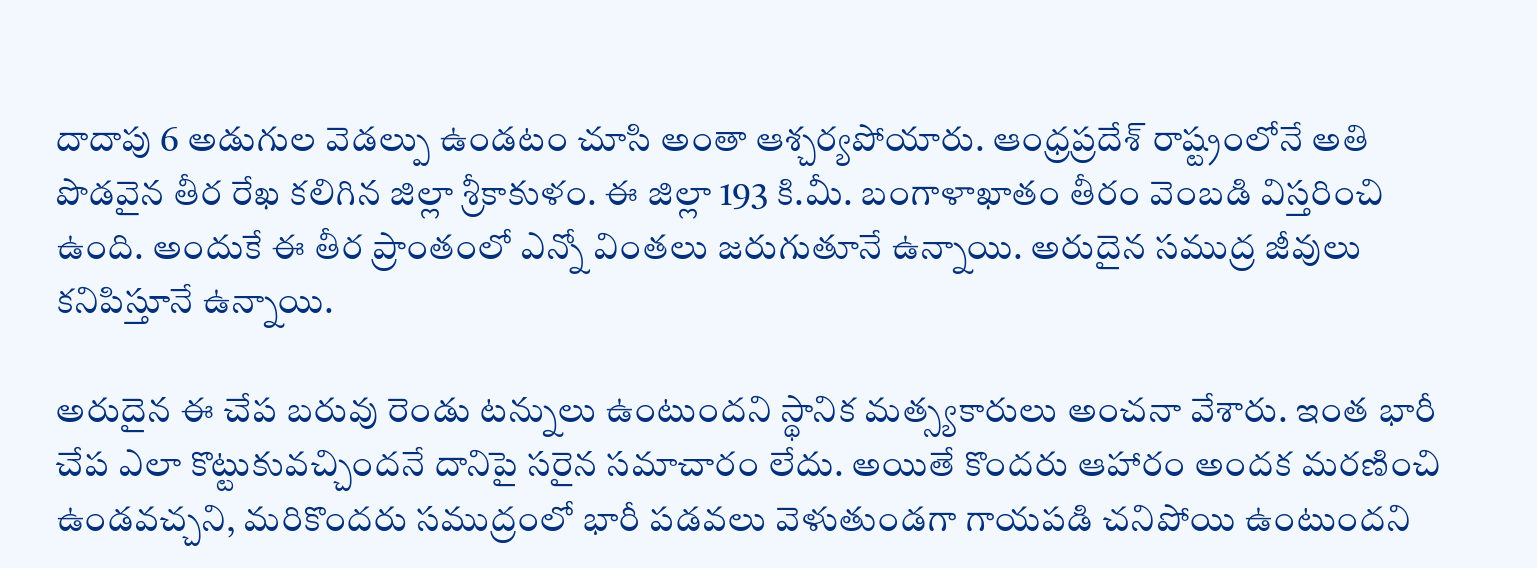దాదాపు 6 అడుగుల వెడల్పు ఉండటం చూసి అంతా ఆశ్చర్యపోయారు. ఆంధ్రప్రదేశ్ రాష్ట్రంలోనే అతి పొడవైన తీర రేఖ కలిగిన జిల్లా శ్రీకాకుళం. ఈ జిల్లా 193 కి.మీ. బంగాళాఖాతం తీరం వెంబడి విస్తరించి ఉంది. అందుకే ఈ తీర ప్రాంతంలో ఎన్నో వింతలు జరుగుతూనే ఉన్నాయి. అరుదైన సముద్ర జీవులు కనిపిస్తూనే ఉన్నాయి.

అరుదైన ఈ చేప బరువు రెండు టన్నులు ఉంటుందని స్థానిక మత్స్యకారులు అంచనా వేశారు. ఇంత భారీ చేప ఎలా కొట్టుకువచ్చిందనే దానిపై సరైన సమాచారం లేదు. అయితే కొందరు ఆహారం అందక మరణించి ఉండవచ్చని, మరికొందరు సముద్రంలో భారీ పడవలు వెళుతుండగా గాయపడి చనిపోయి ఉంటుందని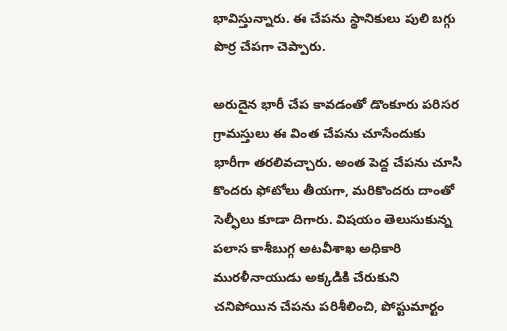భావిస్తున్నారు. ఈ చేపను స్థానికులు పులి బగ్గు పొర్ర చేపగా చెప్పారు.

అరుదైన భారీ చేప కావడంతో డొంకూరు పరిసర గ్రామస్తులు ఈ వింత చేపను చూసేందుకు భారీగా తరలివచ్చారు. అంత పెద్ద చేపను చూసి కొందరు ఫోటోలు తీయగా, మరికొందరు దాంతో సెల్ఫీలు కూడా దిగారు. విషయం తెలుసుకున్న పలాస కాశీబుగ్గ అటవీశాఖ అధికారి మురళీనాయుడు అక్కడికి చేరుకుని చనిపోయిన చేపను పరిశీలించి, పోస్టుమార్టం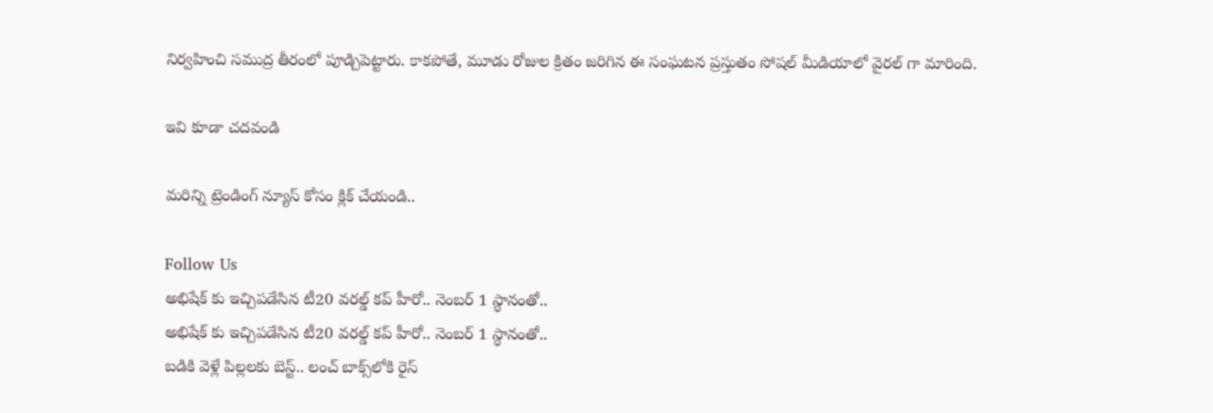నిర్వహించి సముద్ర తీరంలో పూడ్చిపెట్టారు. కాకపోతే, మూడు రోజుల క్రితం జరిగిన ఈ సంఘటన ప్రస్తుతం సోషల్ మీడియాలో వైరల్ గా మారింది.

ఇవి కూడా చదవండి

మరిన్ని ట్రెండింగ్ న్యూస్ కోసం క్లిక్ చేయండి..

Follow Us
అభిషేక్ కు ఇచ్చిపడేసిన టీ20 వరల్డ్ కప్ హీరో.. నెంబర్ 1 స్థానంతో..
అభిషేక్ కు ఇచ్చిపడేసిన టీ20 వరల్డ్ కప్ హీరో.. నెంబర్ 1 స్థానంతో..
బడికి వెళ్లే పిల్లలకు బెస్ట్.. లంచ్ బాక్స్‌లోకి రైస్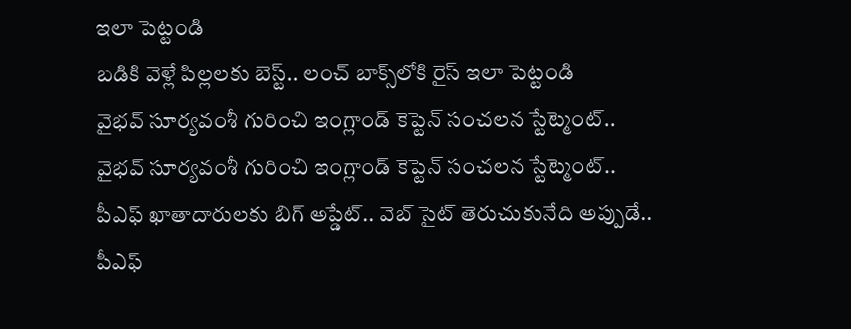ఇలా పెట్టండి
బడికి వెళ్లే పిల్లలకు బెస్ట్.. లంచ్ బాక్స్‌లోకి రైస్ ఇలా పెట్టండి
వైభవ్ సూర్యవంశీ గురించి ఇంగ్లాండ్ కెప్టెన్ సంచలన స్టేట్మెంట్..
వైభవ్ సూర్యవంశీ గురించి ఇంగ్లాండ్ కెప్టెన్ సంచలన స్టేట్మెంట్..
పీఎఫ్ ఖాతాదారులకు బిగ్ అప్డేట్.. వెబ్ సైట్ తెరుచుకునేది అప్పుడే..
పీఎఫ్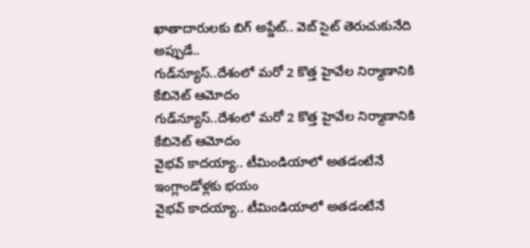ఖాతాదారులకు బిగ్ అప్డేట్.. వెబ్ సైట్ తెరుచుకునేది అప్పుడే..
గుడ్‌న్యూస్..దేశంలో మరో 2 కొత్త హైవేల నిర్మాణానికి కేబినెట్ ఆమోదం
గుడ్‌న్యూస్..దేశంలో మరో 2 కొత్త హైవేల నిర్మాణానికి కేబినెట్ ఆమోదం
వైభవ్ కాదయ్యా.. టీమిండియాలో అతడంటేనే ఇంగ్లాండోళ్లకు భయం
వైభవ్ కాదయ్యా.. టీమిండియాలో అతడంటేనే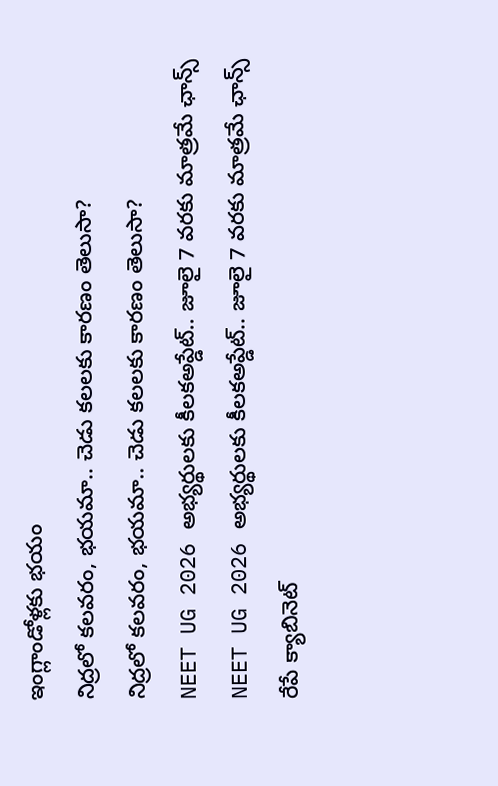ఇంగ్లాండోళ్లకు భయం
నిద్రలో కలవరం, భయమా.. చెడు కలలకు కారణం తెలుసా?
నిద్రలో కలవరం, భయమా.. చెడు కలలకు కారణం తెలుసా?
NEET UG 2026 అభ్యర్థులకు కీలకఅప్డేట్.. జూలై 7 వరకు మాత్రమే ఛాన్స్
NEET UG 2026 అభ్యర్థులకు కీలకఅప్డేట్.. జూలై 7 వరకు మాత్రమే ఛాన్స్
రేపే క్యాబినెట్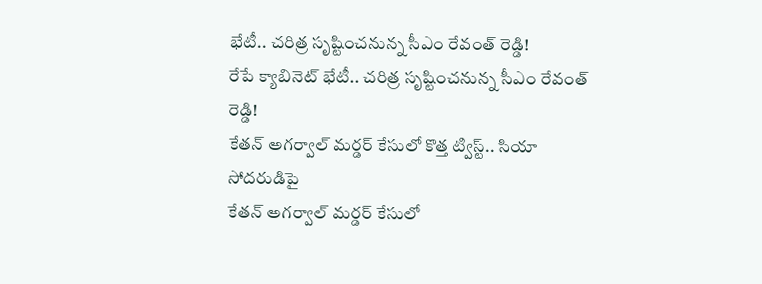భేటీ.. చరిత్ర సృష్టించనున్న సీఎం రేవంత్ రెడ్డి!
రేపే క్యాబినెట్ భేటీ.. చరిత్ర సృష్టించనున్న సీఎం రేవంత్ రెడ్డి!
కేతన్ అగర్వాల్ మర్డర్ కేసులో కొత్త ట్విస్ట్.. సియా సోదరుడిపై
కేతన్ అగర్వాల్ మర్డర్ కేసులో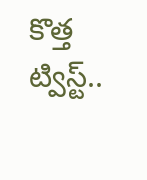కొత్త ట్విస్ట్..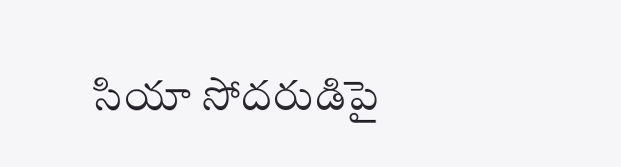సియా సోదరుడిపై